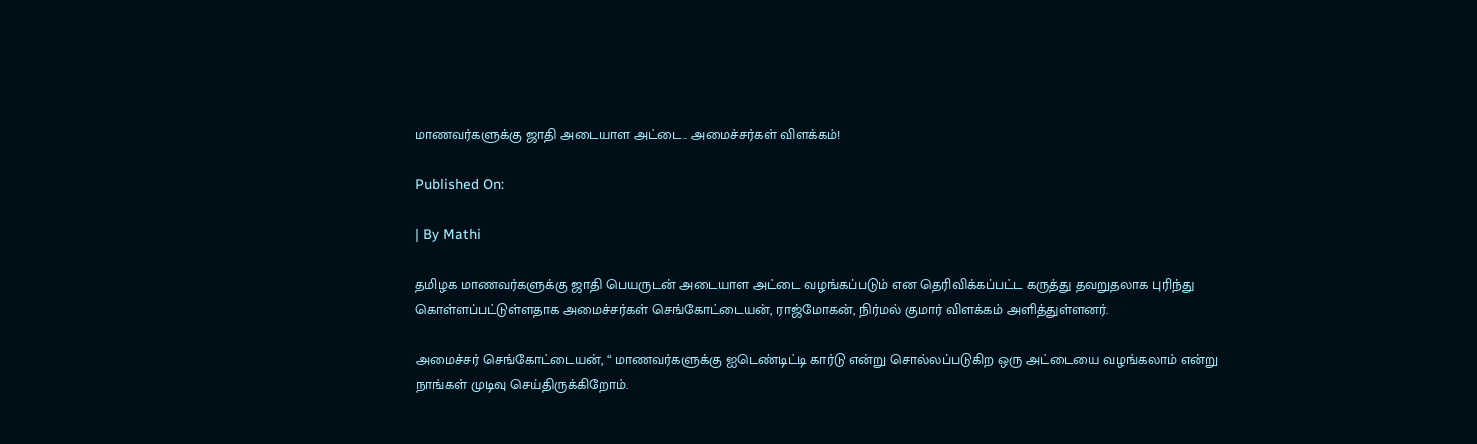மாணவர்களுக்கு ஜாதி அடையாள அட்டை.. அமைச்சர்கள் விளக்கம்!

Published On:

| By Mathi

தமிழக மாணவர்களுக்கு ஜாதி பெயருடன் அடையாள அட்டை வழங்கப்படும் என தெரிவிக்கப்பட்ட கருத்து தவறுதலாக புரிந்து கொள்ளப்பட்டுள்ளதாக அமைச்சர்கள் செங்கோட்டையன், ராஜ்மோகன், நிர்மல் குமார் விளக்கம் அளித்துள்ளனர்.

அமைச்சர் செங்கோட்டையன், “ மாணவர்களுக்கு ஐடெண்டிட்டி கார்டு என்று சொல்லப்படுகிற ஒரு அட்டையை வழங்கலாம் என்று நாங்கள் முடிவு செய்திருக்கிறோம்.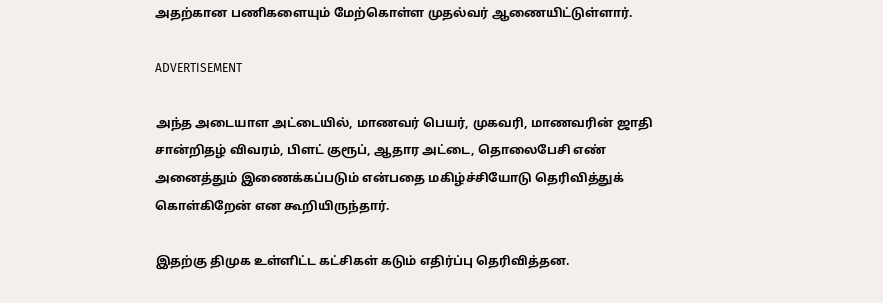அதற்கான பணிகளையும் மேற்கொள்ள முதல்வர் ஆணையிட்டுள்ளார்.

ADVERTISEMENT

அந்த அடையாள அட்டையில், மாணவர் பெயர், முகவரி, மாணவரின் ஜாதி சான்றிதழ் விவரம், பிளட் குரூப், ஆதார அட்டை, தொலைபேசி எண் அனைத்தும் இணைக்கப்படும் என்பதை மகிழ்ச்சியோடு தெரிவித்துக் கொள்கிறேன் என கூறியிருந்தார்.

இதற்கு திமுக உள்ளிட்ட கட்சிகள் கடும் எதிர்ப்பு தெரிவித்தன.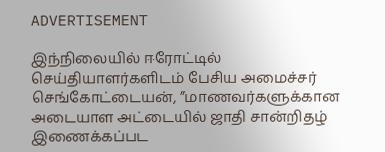ADVERTISEMENT

இந்நிலையில் ஈரோட்டில் செய்தியாளர்களிடம் பேசிய அமைச்சர் செங்கோட்டையன், ”மாணவர்களுக்கான அடையாள அட்டையில் ஜாதி சான்றிதழ் இணைக்கப்பட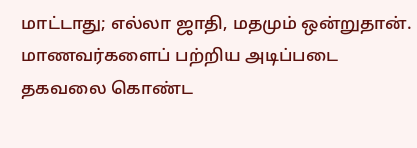மாட்டாது; எல்லா ஜாதி, மதமும் ஒன்றுதான். மாணவர்களைப் பற்றிய அடிப்படை தகவலை கொண்ட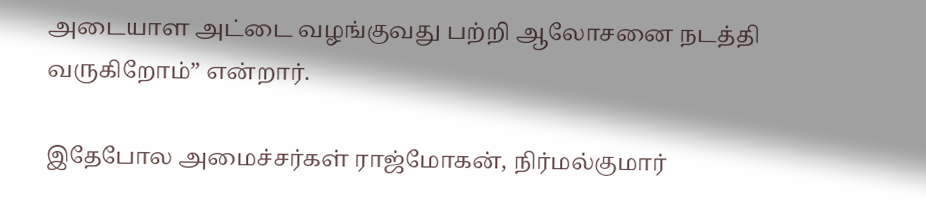அடையாள அட்டை வழங்குவது பற்றி ஆலோசனை நடத்தி வருகிறோம்” என்றார்.

இதேபோல அமைச்சர்கள் ராஜ்மோகன், நிர்மல்குமார்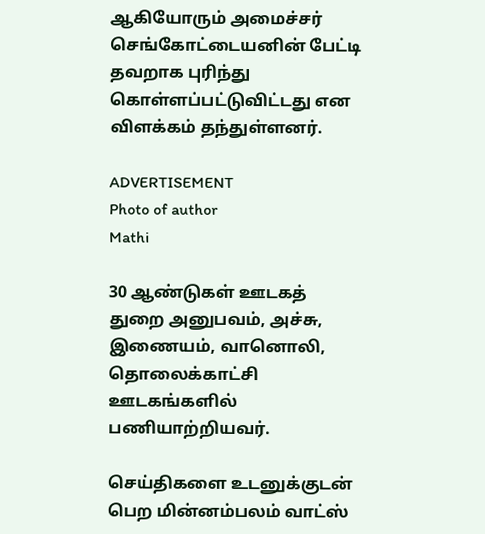ஆகியோரும் அமைச்சர் செங்கோட்டையனின் பேட்டி தவறாக புரிந்து கொள்ளப்பட்டுவிட்டது என விளக்கம் தந்துள்ளனர்.

ADVERTISEMENT
Photo of author
Mathi

30 ஆண்டுகள் ஊடகத் துறை அனுபவம், அச்சு, இணையம், வானொலி, தொலைக்காட்சி ஊடகங்களில் பணியாற்றியவர்.

செய்திகளை உடனுக்குடன் பெற மின்னம்பலம் வாட்ஸ்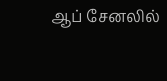ஆப் சேனலில்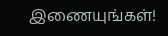இணையுங்கள்!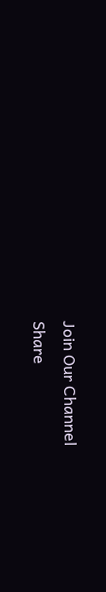Join Our Channel
Share